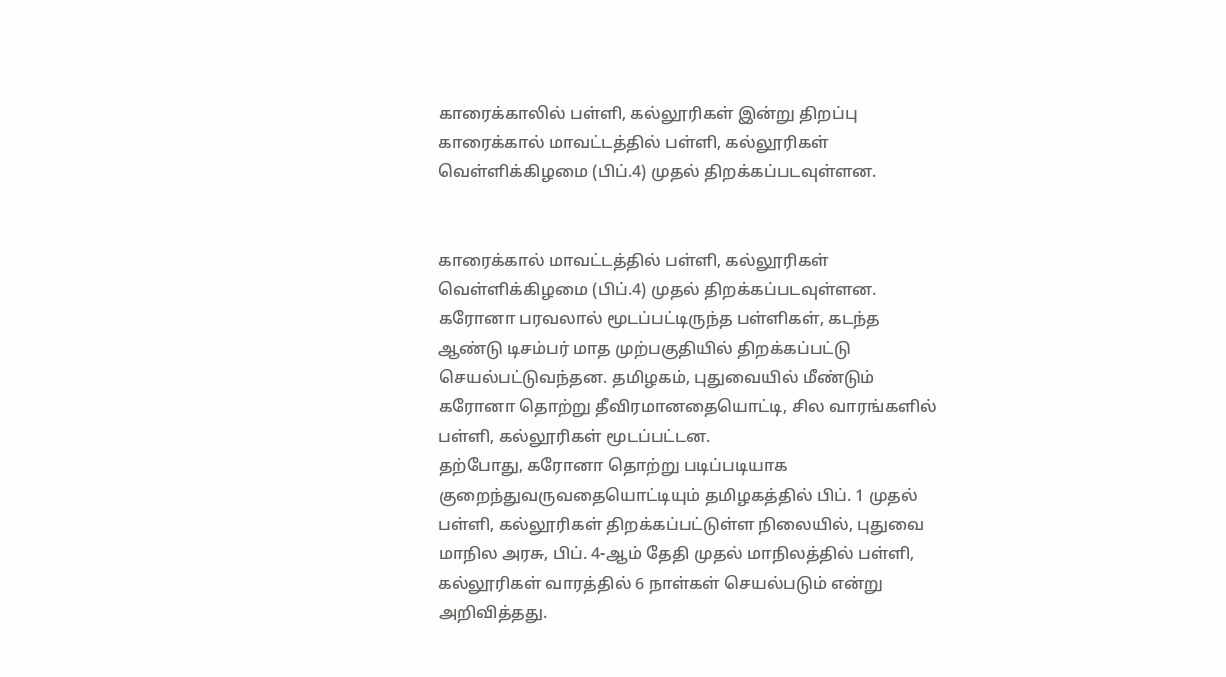காரைக்காலில் பள்ளி, கல்லூரிகள் இன்று திறப்பு
காரைக்கால் மாவட்டத்தில் பள்ளி, கல்லூரிகள் வெள்ளிக்கிழமை (பிப்.4) முதல் திறக்கப்படவுள்ளன.


காரைக்கால் மாவட்டத்தில் பள்ளி, கல்லூரிகள் வெள்ளிக்கிழமை (பிப்.4) முதல் திறக்கப்படவுள்ளன.
கரோனா பரவலால் மூடப்பட்டிருந்த பள்ளிகள், கடந்த ஆண்டு டிசம்பர் மாத முற்பகுதியில் திறக்கப்பட்டு செயல்பட்டுவந்தன. தமிழகம், புதுவையில் மீண்டும் கரோனா தொற்று தீவிரமானதையொட்டி, சில வாரங்களில் பள்ளி, கல்லூரிகள் மூடப்பட்டன.
தற்போது, கரோனா தொற்று படிப்படியாக குறைந்துவருவதையொட்டியும் தமிழகத்தில் பிப். 1 முதல் பள்ளி, கல்லூரிகள் திறக்கப்பட்டுள்ள நிலையில், புதுவை மாநில அரசு, பிப். 4-ஆம் தேதி முதல் மாநிலத்தில் பள்ளி, கல்லூரிகள் வாரத்தில் 6 நாள்கள் செயல்படும் என்று அறிவித்தது.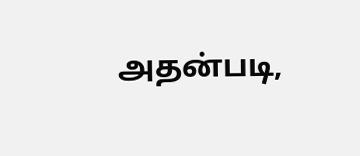அதன்படி,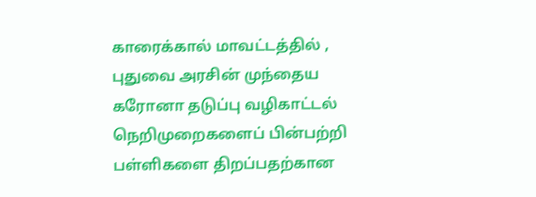காரைக்கால் மாவட்டத்தில் , புதுவை அரசின் முந்தைய கரோனா தடுப்பு வழிகாட்டல் நெறிமுறைகளைப் பின்பற்றி பள்ளிகளை திறப்பதற்கான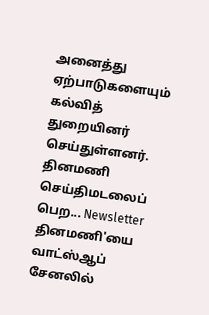அனைத்து ஏற்பாடுகளையும் கல்வித் துறையினர் செய்துள்ளனர்.
தினமணி செய்திமடலைப் பெற... Newsletter
தினமணி'யை வாட்ஸ்ஆப் சேனலில்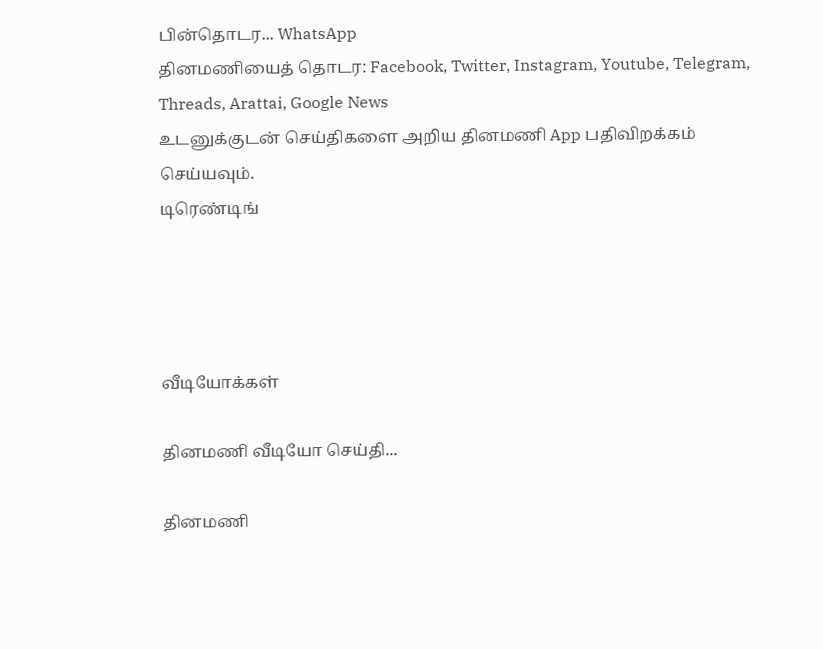பின்தொடர... WhatsApp
தினமணியைத் தொடர: Facebook, Twitter, Instagram, Youtube, Telegram, Threads, Arattai, Google News
உடனுக்குடன் செய்திகளை அறிய தினமணி App பதிவிறக்கம் செய்யவும்.
டிரெண்டிங்




வீடியோக்கள்

தினமணி வீடியோ செய்தி...

தினமணி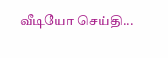வீடியோ செய்தி...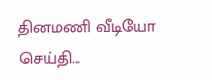தினமணி வீடியோ செய்தி...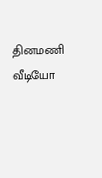தினமணி வீடியோ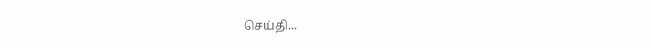செய்தி...